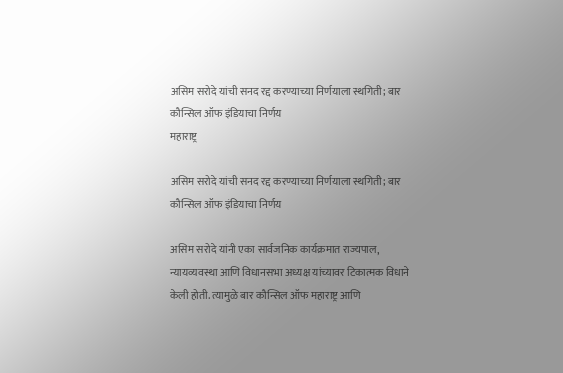असिम सरोदे यांची सनद रद्द करण्याच्या निर्णयाला स्थगिती; बार कौन्सिल ऑफ इंडियाचा निर्णय
महाराष्ट्र

असिम सरोदे यांची सनद रद्द करण्याच्या निर्णयाला स्थगिती; बार कौन्सिल ऑफ इंडियाचा निर्णय

असिम सरोदे यांनी एका सार्वजनिक कार्यक्रमात राज्यपाल, न्यायव्यवस्था आणि विधानसभा अध्यक्ष यांच्यावर टिकात्मक विधाने केली होती. त्यामुळे बार कौन्सिल ऑफ महाराष्ट्र आणि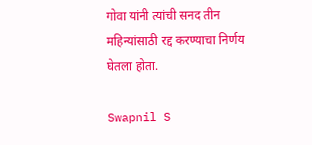गोवा यांनी त्यांची सनद तीन महिन्यांसाठी रद्द करण्याचा निर्णय घेतला होता.

Swapnil S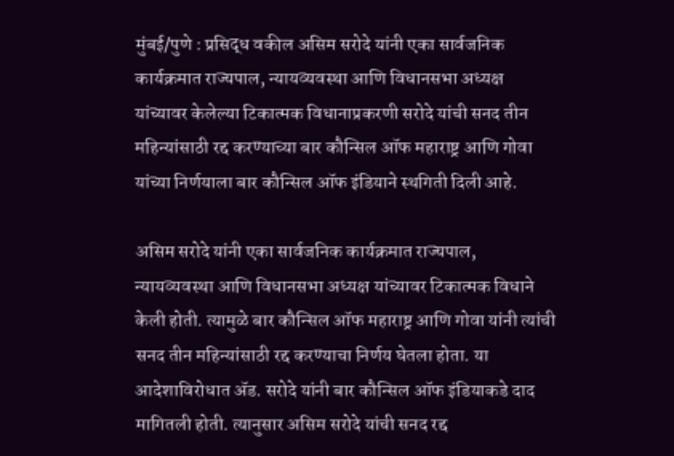मुंबई/पुणे : प्रसिद्ध वकील असिम सरोदे यांनी एका सार्वजनिक कार्यक्रमात राज्यपाल, न्यायव्यवस्था आणि विधानसभा अध्यक्ष यांच्यावर केलेल्या टिकात्मक विधानाप्रकरणी सरोदे यांची सनद तीन महिन्यांसाठी रद्द करण्याच्या बार कौन्सिल ऑफ महाराष्ट्र आणि गोवा यांच्या निर्णयाला बार कौन्सिल ऑफ इंडियाने स्थगिती दिली आहे.

असिम सरोदे यांनी एका सार्वजनिक कार्यक्रमात राज्यपाल, न्यायव्यवस्था आणि विधानसभा अध्यक्ष यांच्यावर टिकात्मक विधाने केली होती. त्यामुळे बार कौन्सिल ऑफ महाराष्ट्र आणि गोवा यांनी त्यांची सनद तीन महिन्यांसाठी रद्द करण्याचा निर्णय घेतला होता. या आदेशाविरोधात ॲड. सरोदे यांनी बार कौन्सिल ऑफ इंडियाकडे दाद मागितली होती. त्यानुसार असिम सरोदे यांची सनद रद्द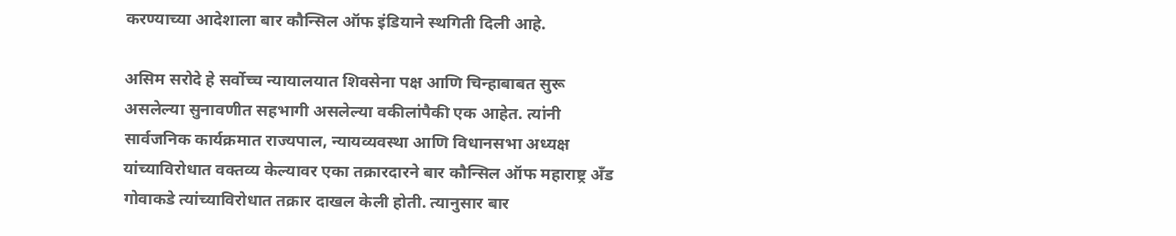करण्याच्या आदेशाला बार कौन्सिल ऑफ इंडियाने स्थगिती दिली आहे.

असिम सरोदे हे सर्वोच्च न्यायालयात शिवसेना पक्ष आणि चिन्हाबाबत सुरू असलेल्या सुनावणीत सहभागी असलेल्या वकीलांपैकी एक आहेत. त्यांनी सार्वजनिक कार्यक्रमात राज्यपाल, न्यायव्यवस्था आणि विधानसभा अध्यक्ष यांच्याविरोधात वक्तव्य केल्यावर एका तक्रारदारने बार कौन्सिल ऑफ महाराष्ट्र अँड गोवाकडे त्यांच्याविरोधात तक्रार दाखल केली होती. त्यानुसार बार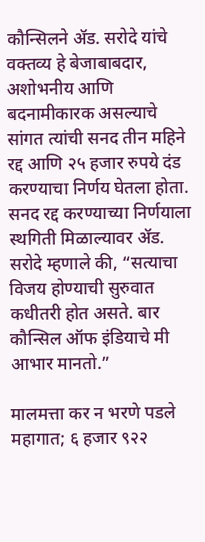कौन्सिलने ॲड. सरोदे यांचे वक्तव्य हे बेजाबाबदार, अशोभनीय आणि बदनामीकारक असल्याचे सांगत त्यांची सनद तीन महिने रद्द आणि २५ हजार रुपये दंड करण्याचा निर्णय घेतला होता. सनद रद्द करण्याच्या निर्णयाला स्थगिती मिळाल्यावर ॲड. सरोदे म्हणाले की, “सत्याचा विजय होण्याची सुरुवात कधीतरी होत असते. बार कौन्सिल ऑफ इंडियाचे मी आभार मानतो.”

मालमत्ता कर न भरणे पडले महागात; ६ हजार ९२२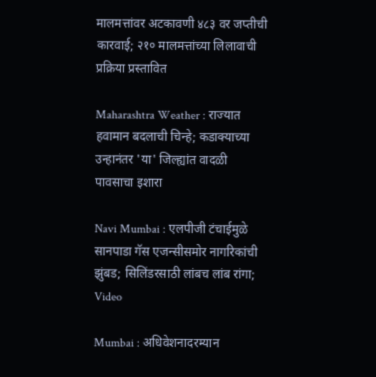मालमत्तांवर अटकावणी ४८३ वर जप्तीची कारवाई; २१० मालमत्तांच्या लिलावाची प्रक्रिया प्रस्तावित

Maharashtra Weather : राज्यात हवामान बदलाची चिन्हे; कडाक्याच्या उन्हानंतर 'या' जिल्ह्यांत वादळी पावसाचा इशारा

Navi Mumbai : एलपीजी टंचाईमुळे सानपाडा गॅस एजन्सीसमोर नागरिकांची झुंबड; सिलिंडरसाठी लांबच लांब रांगा; Video

Mumbai : अधिवेशनादरम्यान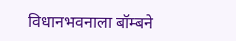विधानभवनाला बॉम्बने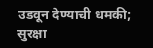उडवून देण्याची धमकी; सुरक्षा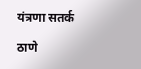यंत्रणा सतर्क

ठाणे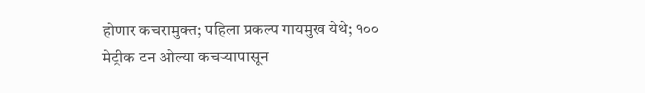होणार कचरामुक्त; पहिला प्रकल्प गायमुख येथे; १०० मेट्रीक टन ओल्या कचऱ्यापासून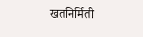खतनिर्मिती